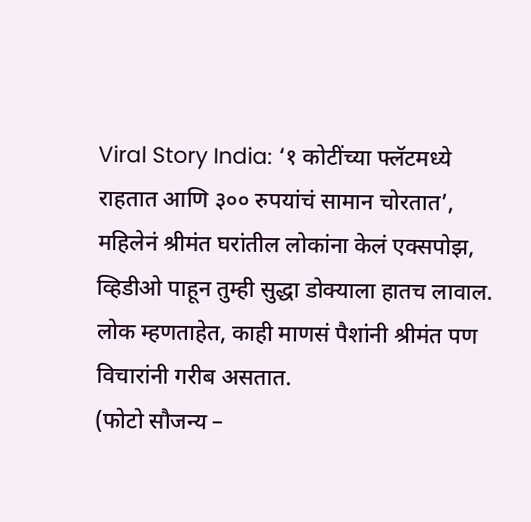Viral Story India: ‘१ कोटींच्या फ्लॅटमध्ये राहतात आणि ३०० रुपयांचं सामान चोरतात’, महिलेनं श्रीमंत घरांतील लोकांना केलं एक्सपोझ, व्हिडीओ पाहून तुम्ही सुद्धा डोक्याला हातच लावाल. लोक म्हणताहेत, काही माणसं पैशांनी श्रीमंत पण विचारांनी गरीब असतात.
(फोटो सौजन्य –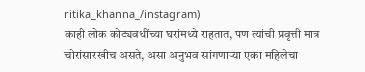ritika_khanna_/instagram)
काही लोक कोट्यवधींच्या घरांमध्ये राहतात, पण त्यांची प्रवृत्ती मात्र चोरांसारखीच असते, असा अनुभव सांगणाऱ्या एका महिलेचा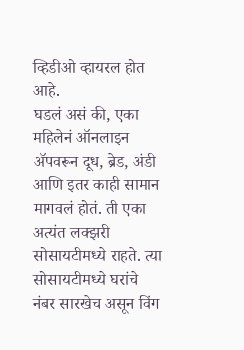व्हिडीओ व्हायरल होत आहे.
घडलं असं की, एका महिलेनं ऑनलाइन ॲपवरून दूध, ब्रेड, अंडी आणि इतर काही सामान मागवलं होतं. ती एका अत्यंत लक्झरी सोसायटीमध्ये राहते. त्या सोसायटीमध्ये घरांचे नंबर सारखेच असून विंग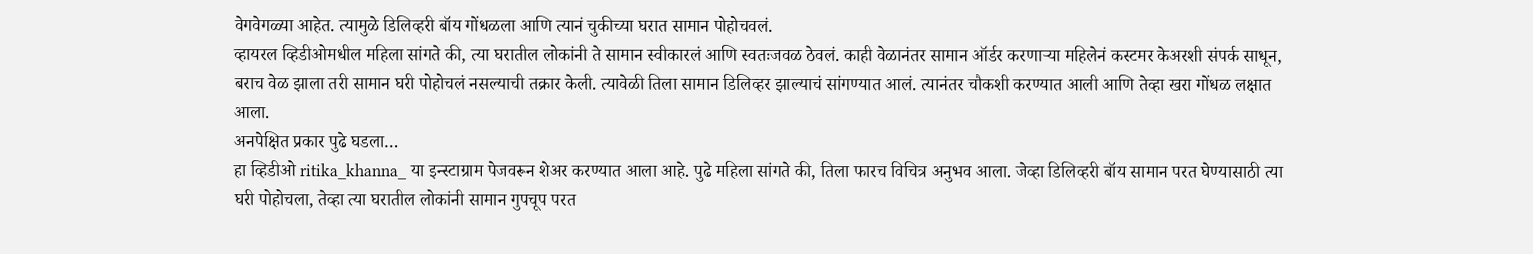वेगवेगळ्या आहेत. त्यामुळे डिलिव्हरी बॉय गोंधळला आणि त्यानं चुकीच्या घरात सामान पोहोचवलं.
व्हायरल व्हिडीओमधील महिला सांगते की, त्या घरातील लोकांनी ते सामान स्वीकारलं आणि स्वतःजवळ ठेवलं. काही वेळानंतर सामान ऑर्डर करणाऱ्या महिलेनं कस्टमर केअरशी संपर्क साधून, बराच वेळ झाला तरी सामान घरी पोहोचलं नसल्याची तक्रार केली. त्यावेळी तिला सामान डिलिव्हर झाल्याचं सांगण्यात आलं. त्यानंतर चौकशी करण्यात आली आणि तेव्हा खरा गोंधळ लक्षात आला.
अनपेक्षित प्रकार पुढे घडला…
हा व्हिडीओ ritika_khanna_ या इन्स्टाग्राम पेजवरून शेअर करण्यात आला आहे. पुढे महिला सांगते की, तिला फारच विचित्र अनुभव आला. जेव्हा डिलिव्हरी बॉय सामान परत घेण्यासाठी त्या घरी पोहोचला, तेव्हा त्या घरातील लोकांनी सामान गुपचूप परत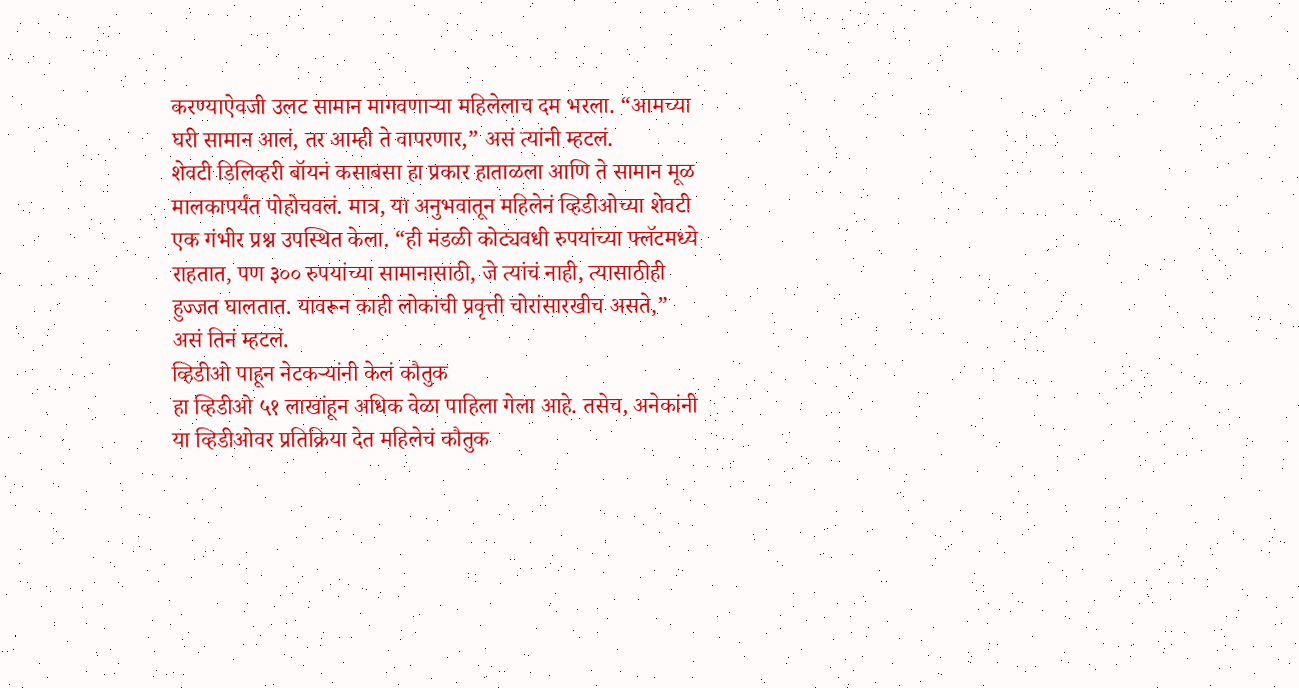करण्याऐवजी उलट सामान मागवणाऱ्या महिलेलाच दम भरला. “आमच्या घरी सामान आलं, तर आम्ही ते वापरणार,” असं त्यांनी म्हटलं.
शेवटी डिलिव्हरी बॉयनं कसाबसा हा प्रकार हाताळला आणि ते सामान मूळ मालकापर्यंत पोहोचवलं. मात्र, या अनुभवातून महिलेनं व्हिडीओच्या शेवटी एक गंभीर प्रश्न उपस्थित केला. “ही मंडळी कोट्यवधी रुपयांच्या फ्लॅटमध्ये राहतात, पण ३०० रुपयांच्या सामानासाठी, जे त्यांचं नाही, त्यासाठीही हुज्जत घालतात. यावरून काही लोकांची प्रवृत्ती चोरांसारखीच असते,” असं तिनं म्हटलं.
व्हिडीओ पाहून नेटकऱ्यांनी केलं कौतुक
हा व्हिडीओ ५१ लाखांहून अधिक वेळा पाहिला गेला आहे. तसेच, अनेकांनी या व्हिडीओवर प्रतिक्रिया देत महिलेचं कौतुक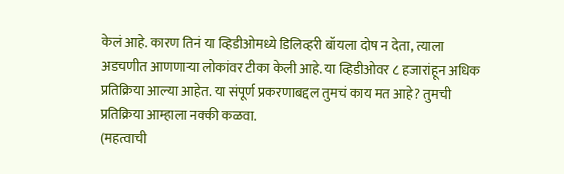केलं आहे. कारण तिनं या व्हिडीओमध्ये डिलिव्हरी बॉयला दोष न देता, त्याला अडचणीत आणणाऱ्या लोकांवर टीका केली आहे. या व्हिडीओवर ८ हजारांहून अधिक प्रतिक्रिया आल्या आहेत. या संपूर्ण प्रकरणाबद्दल तुमचं काय मत आहे? तुमची प्रतिक्रिया आम्हाला नक्की कळवा.
(महत्वाची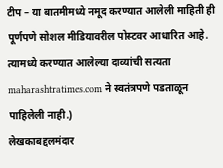टीप – या बातमीमध्ये नमूद करण्यात आलेली माहिती ही पूर्णपणे सोशल मीडियावरील पोस्टवर आधारित आहे. त्यामध्ये करण्यात आलेल्या दाव्यांची सत्यता maharashtratimes.com ने स्वतंत्रपणे पडताळून पाहिलेली नाही.)
लेखकाबद्दलमंदार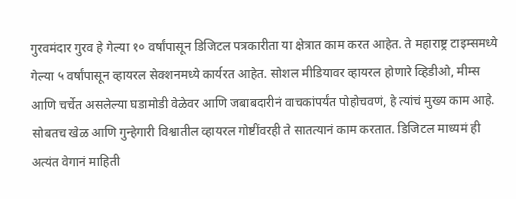गुरवमंदार गुरव हे गेल्या १० वर्षांपासून डिजिटल पत्रकारीता या क्षेत्रात काम करत आहेत. ते महाराष्ट्र टाइम्समध्ये गेल्या ५ वर्षांपासून व्हायरल सेक्शनमध्ये कार्यरत आहेत. सोशल मीडियावर व्हायरल होणारे व्हिडीओ, मीम्स आणि चर्चेत असलेल्या घडामोडी वेळेवर आणि जबाबदारीनं वाचकांपर्यंत पोहोचवणं, हे त्यांचं मुख्य काम आहे. सोबतच खेळ आणि गुन्हेगारी विश्वातील व्हायरल गोष्टींवरही ते सातत्यानं काम करतात. डिजिटल माध्यमं ही अत्यंत वेगानं माहिती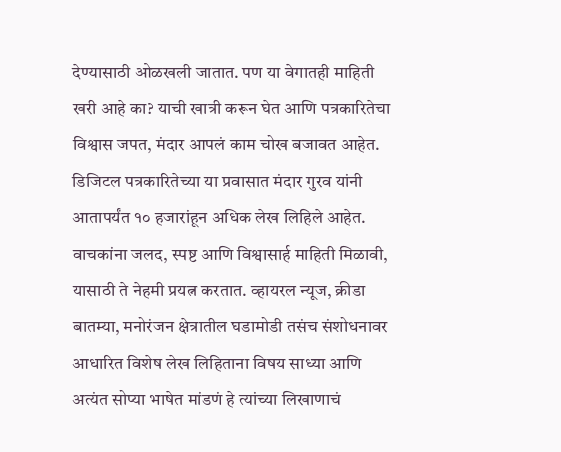देण्यासाठी ओळखली जातात. पण या वेगातही माहिती खरी आहे का? याची खात्री करून घेत आणि पत्रकारितेचा विश्वास जपत, मंदार आपलं काम चोख बजावत आहेत.
डिजिटल पत्रकारितेच्या या प्रवासात मंदार गुरव यांनी आतापर्यंत १० हजारांहून अधिक लेख लिहिले आहेत. वाचकांना जलद, स्पष्ट आणि विश्वासार्ह माहिती मिळावी, यासाठी ते नेहमी प्रयत्न करतात. व्हायरल न्यूज, क्रीडा बातम्या, मनोरंजन क्षेत्रातील घडामोडी तसंच संशोधनावर आधारित विशेष लेख लिहिताना विषय साध्या आणि अत्यंत सोप्या भाषेत मांडणं हे त्यांच्या लिखाणाचं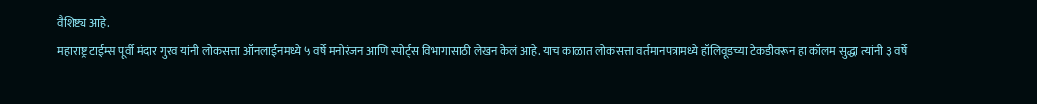वैशिष्ट्य आहे.
महाराष्ट्र टाईम्स पूर्वी मंदार गुरव यांनी लोकसत्ता ऑनलाईनमध्ये ५ वर्षे मनोरंजन आणि स्पोर्ट्स विभागासाठी लेखन केलं आहे. याच काळात लोकसत्ता वर्तमानपत्रामध्ये हॉलिवूडच्या टेकडीवरून हा कॉलम सुद्धा त्यांनी ३ वर्षे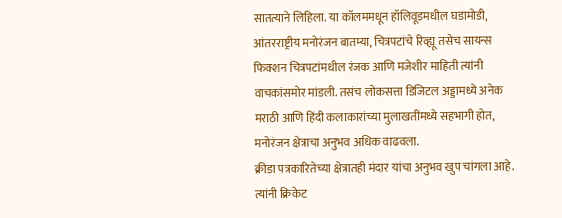सातत्याने लिहिला. या कॉलममधून हॉलिवूडमधील घडामोडी, आंतरराष्ट्रीय मनोरंजन बातम्या, चित्रपटांचे रिव्ह्यू तसेच सायन्स फिक्शन चित्रपटांमधील रंजक आणि मजेशीर माहिती त्यांनी वाचकांसमोर मांडली. तसंच लोकसत्ता डिजिटल अड्डामध्ये अनेक मराठी आणि हिंदी कलाकारांच्या मुलाखतींमध्ये सहभागी होत, मनोरंजन क्षेत्राचा अनुभव अधिक वाढवला.
क्रीडा पत्रकारितेच्या क्षेत्रातही मंदार यांचा अनुभव खुप चांगला आहे. त्यांनी क्रिकेट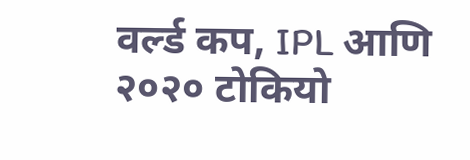वर्ल्ड कप, IPL आणि २०२० टोकियो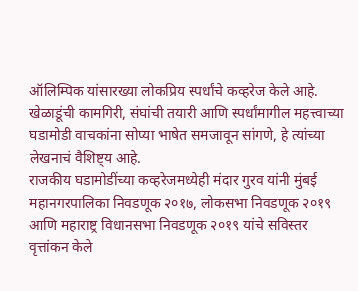ऑलिम्पिक यांसारख्या लोकप्रिय स्पर्धांचे कव्हरेज केले आहे. खेळाडूंची कामगिरी, संघांची तयारी आणि स्पर्धांमागील महत्त्वाच्या घडामोडी वाचकांना सोप्या भाषेत समजावून सांगणे, हे त्यांच्या लेखनाचं वैशिष्ट्य आहे.
राजकीय घडामोडींच्या कव्हरेजमध्येही मंदार गुरव यांनी मुंबई महानगरपालिका निवडणूक २०१७, लोकसभा निवडणूक २०१९ आणि महाराष्ट्र विधानसभा निवडणूक २०१९ यांचे सविस्तर वृत्तांकन केले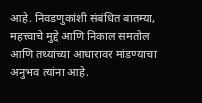आहे. निवडणुकांशी संबंधित बातम्या, महत्त्वाचे मुद्दे आणि निकाल समतोल आणि तथ्यांच्या आधारावर मांडण्याचा अनुभव त्यांना आहे.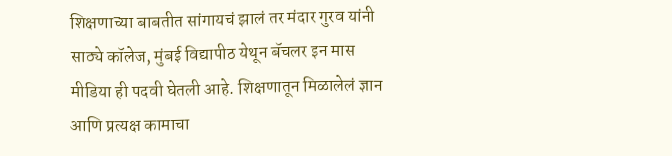शिक्षणाच्या बाबतीत सांगायचं झालं तर मंदार गुरव यांनी साठ्ये कॉलेज, मुंबई विद्यापीठ येथून बॅचलर इन मास मीडिया ही पदवी घेतली आहे. शिक्षणातून मिळालेलं ज्ञान आणि प्रत्यक्ष कामाचा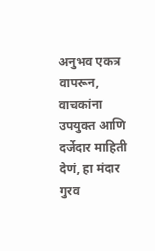अनुभव एकत्र वापरून, वाचकांना उपयुक्त आणि दर्जेदार माहिती देणं, हा मंदार गुरव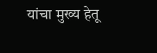यांचा मुख्य हेतू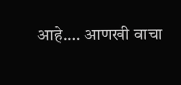आहे.… आणखी वाचा